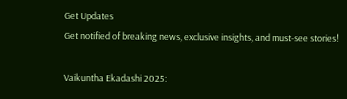Get Updates
Get notified of breaking news, exclusive insights, and must-see stories!

Vaikuntha Ekadashi 2025: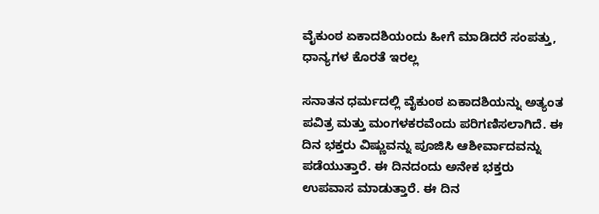ವೈಕುಂಠ ಏಕಾದಶಿಯಂದು ಹೀಗೆ ಮಾಡಿದರೆ ಸಂಪತ್ತು, ಧಾನ್ಯಗಳ ಕೊರತೆ ಇರಲ್ಲ

ಸನಾತನ ಧರ್ಮದಲ್ಲಿ ವೈಕುಂಠ ಏಕಾದಶಿಯನ್ನು ಅತ್ಯಂತ ಪವಿತ್ರ ಮತ್ತು ಮಂಗಳಕರವೆಂದು ಪರಿಗಣಿಸಲಾಗಿದೆ. ಈ ದಿನ ಭಕ್ತರು ವಿಷ್ಣುವನ್ನು ಪೂಜಿಸಿ ಆಶೀರ್ವಾದವನ್ನು ಪಡೆಯುತ್ತಾರೆ. ಈ ದಿನದಂದು ಅನೇಕ ಭಕ್ತರು ಉಪವಾಸ ಮಾಡುತ್ತಾರೆ. ಈ ದಿನ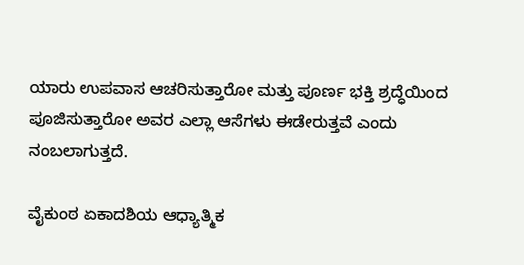ಯಾರು ಉಪವಾಸ ಆಚರಿಸುತ್ತಾರೋ ಮತ್ತು ಪೂರ್ಣ ಭಕ್ತಿ ಶ್ರದ್ಧೆಯಿಂದ ಪೂಜಿಸುತ್ತಾರೋ ಅವರ ಎಲ್ಲಾ ಆಸೆಗಳು ಈಡೇರುತ್ತವೆ ಎಂದು ನಂಬಲಾಗುತ್ತದೆ.

ವೈಕುಂಠ ಏಕಾದಶಿಯ ಆಧ್ಯಾತ್ಮಿಕ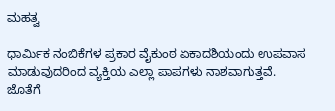ಮಹತ್ವ

ಧಾರ್ಮಿಕ ನಂಬಿಕೆಗಳ ಪ್ರಕಾರ ವೈಕುಂಠ ಏಕಾದಶಿಯಂದು ಉಪವಾಸ ಮಾಡುವುದರಿಂದ ವ್ಯಕ್ತಿಯ ಎಲ್ಲಾ ಪಾಪಗಳು ನಾಶವಾಗುತ್ತವೆ. ಜೊತೆಗೆ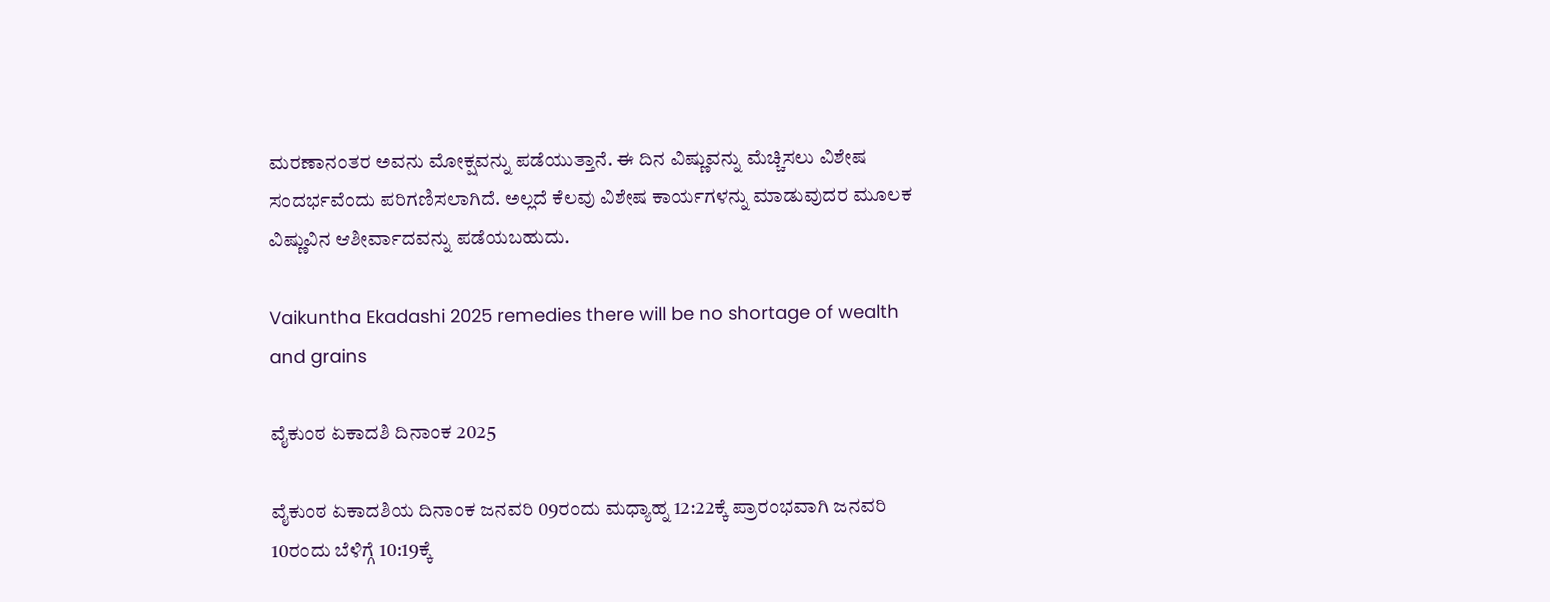ಮರಣಾನಂತರ ಅವನು ಮೋಕ್ಷವನ್ನು ಪಡೆಯುತ್ತಾನೆ. ಈ ದಿನ ವಿಷ್ಣುವನ್ನು ಮೆಚ್ಚಿಸಲು ವಿಶೇಷ ಸಂದರ್ಭವೆಂದು ಪರಿಗಣಿಸಲಾಗಿದೆ. ಅಲ್ಲದೆ ಕೆಲವು ವಿಶೇಷ ಕಾರ್ಯಗಳನ್ನು ಮಾಡುವುದರ ಮೂಲಕ ವಿಷ್ಣುವಿನ ಆಶೀರ್ವಾದವನ್ನು ಪಡೆಯಬಹುದು.

Vaikuntha Ekadashi 2025 remedies there will be no shortage of wealth and grains

ವೈಕುಂಠ ಏಕಾದಶಿ ದಿನಾಂಕ 2025

ವೈಕುಂಠ ಏಕಾದಶಿಯ ದಿನಾಂಕ ಜನವರಿ 09ರಂದು ಮಧ್ಯಾಹ್ನ 12:22ಕ್ಕೆ ಪ್ರಾರಂಭವಾಗಿ ಜನವರಿ 10ರಂದು ಬೆಳಿಗ್ಗೆ 10:19ಕ್ಕೆ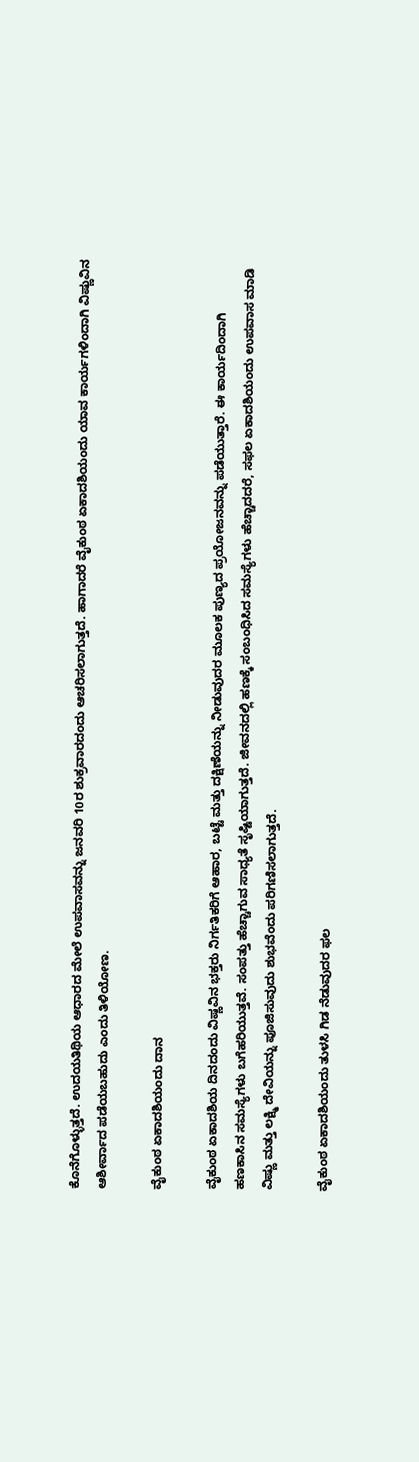ಕೊನೆಗೊಳ್ಳುತ್ತದೆ. ಉದಯತಿಥಿಯ ಆಧಾರದ ಮೇಲೆ ಉಪವಾಸವನ್ನು ಜನವರಿ 10ರ ಶುಕ್ರವಾರದಂದು ಆಚರಿಸಲಾಗುತ್ತದೆ. ಹಾಗಾದರೆ ವೈಕುಂಠ ಏಕಾದಶಿಯಂದು ಯಾವ ಕಾರ್ಯಗಳಿಂದಾಗಿ ವಿಷ್ಣುವಿನ ಆಶೀರ್ವಾದ ಪಡೆಯಬಹುದು ಎಂದು ತಿಳಿಯೋಣ.

ವೈಕುಂಠ ಏಕಾದಶಿಯಂದು ದಾನ

ವೈಕುಂಠ ಏಕಾದಶಿಯ ದಿನದಂದು ವಿಷ್ಣವಿನ ಭಕ್ತರು ನಿರ್ಗತಿಕರಿಗೆ ಆಹಾರ, ಬಟ್ಟೆ ಮತ್ತು ದಕ್ಷಿಣೆಯನ್ನು ನೀಡುವುದರ ಮೂಲಕ ಪುಣ್ಯದ ಪ್ರಯೋಜನವನ್ನು ಪಡೆಯುತ್ತಾರೆ. ಈ ಕಾರ್ಯದಿಂದಾಗಿ ಹಣಕಾಸಿನ ಸಮಸ್ಯೆಗಳು ಬಗೆಹರಿಯುತ್ತವೆ. ಸಂಪತ್ತು ಹೆಚ್ಚಾಗುವ ಸಾಧ್ಯತೆ ಸೃಷ್ಟಿಯಾಗುತ್ತದೆ. ಜೀವನದಲ್ಲಿ ಹಣಕ್ಕೆ ಸಂಬಂಧಿಸಿದ ಸಮಸ್ಯೆಗಳು ಹೆಚ್ಚಾದದರೆ, ಸಫಲ ಏಕಾದಶಿಯಂದು ಉಪವಾಸ ಮಾಡಿ ವಿಷ್ಣು ಮತ್ತು ಲಕ್ಷ್ಮಿ ದೇವಿಯನ್ನು ಪೂಜಿಸುವುದು ಶುಭವೆಂದು ಪರಿಗಣಿಸಲಾಗುತ್ತದೆ.

ವೈಕುಂಠ ಏಕಾದಶಿಯಂದು ತುಳಸಿ ಗಿಡ ನೆಡುವುದರ ಫಲ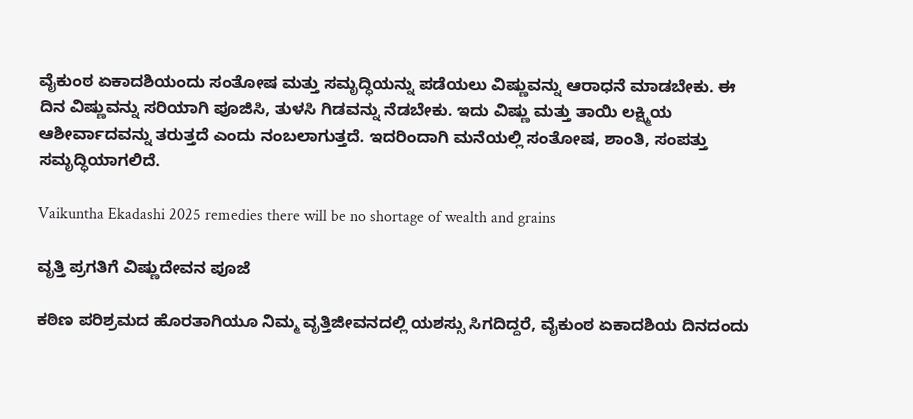ವೈಕುಂಠ ಏಕಾದಶಿಯಂದು ಸಂತೋಷ ಮತ್ತು ಸಮೃದ್ಧಿಯನ್ನು ಪಡೆಯಲು ವಿಷ್ಣುವನ್ನು ಆರಾಧನೆ ಮಾಡಬೇಕು. ಈ ದಿನ ವಿಷ್ಣುವನ್ನು ಸರಿಯಾಗಿ ಪೂಜಿಸಿ, ತುಳಸಿ ಗಿಡವನ್ನು ನೆಡಬೇಕು. ಇದು ವಿಷ್ಣು ಮತ್ತು ತಾಯಿ ಲಕ್ಷ್ಮಿಯ ಆಶೀರ್ವಾದವನ್ನು ತರುತ್ತದೆ ಎಂದು ನಂಬಲಾಗುತ್ತದೆ. ಇದರಿಂದಾಗಿ ಮನೆಯಲ್ಲಿ ಸಂತೋಷ, ಶಾಂತಿ, ಸಂಪತ್ತು ಸಮೃದ್ಧಿಯಾಗಲಿದೆ.

Vaikuntha Ekadashi 2025 remedies there will be no shortage of wealth and grains

ವೃತ್ತಿ ಪ್ರಗತಿಗೆ ವಿಷ್ಣುದೇವನ ಪೂಜೆ

ಕಠಿಣ ಪರಿಶ್ರಮದ ಹೊರತಾಗಿಯೂ ನಿಮ್ಮ ವೃತ್ತಿಜೀವನದಲ್ಲಿ ಯಶಸ್ಸು ಸಿಗದಿದ್ದರೆ, ವೈಕುಂಠ ಏಕಾದಶಿಯ ದಿನದಂದು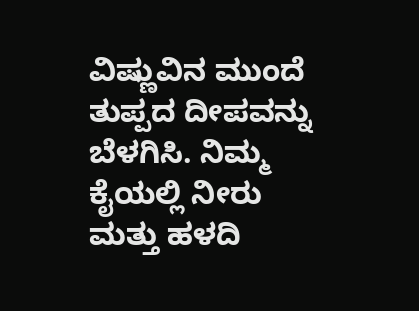ವಿಷ್ಣುವಿನ ಮುಂದೆ ತುಪ್ಪದ ದೀಪವನ್ನು ಬೆಳಗಿಸಿ. ನಿಮ್ಮ ಕೈಯಲ್ಲಿ ನೀರು ಮತ್ತು ಹಳದಿ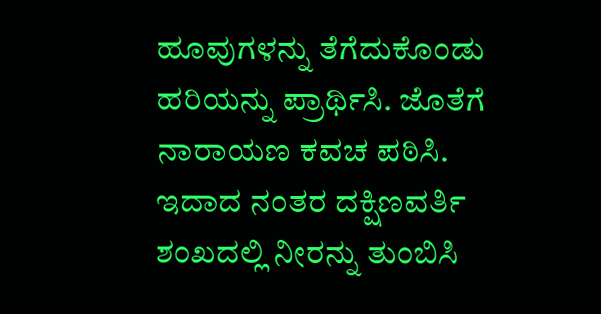ಹೂವುಗಳನ್ನು ತೆಗೆದುಕೊಂಡು ಹರಿಯನ್ನು ಪ್ರಾರ್ಥಿಸಿ. ಜೊತೆಗೆ ನಾರಾಯಣ ಕವಚ ಪಠಿಸಿ. ಇದಾದ ನಂತರ ದಕ್ಷಿಣವರ್ತಿ ಶಂಖದಲ್ಲಿ ನೀರನ್ನು ತುಂಬಿಸಿ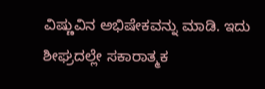ವಿಷ್ಣುವಿನ ಅಭಿಷೇಕವನ್ನು ಮಾಡಿ. ಇದು ಶೀಘ್ರದಲ್ಲೇ ಸಕಾರಾತ್ಮಕ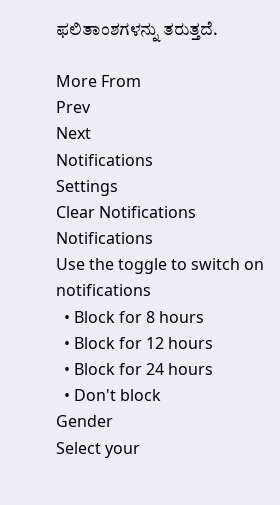ಫಲಿತಾಂಶಗಳನ್ನು ತರುತ್ತದೆ.

More From
Prev
Next
Notifications
Settings
Clear Notifications
Notifications
Use the toggle to switch on notifications
  • Block for 8 hours
  • Block for 12 hours
  • Block for 24 hours
  • Don't block
Gender
Select your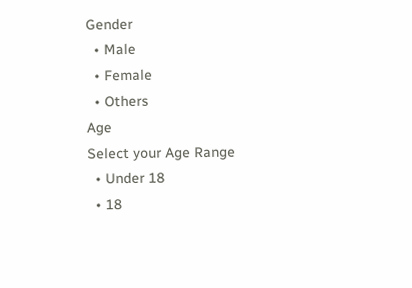Gender
  • Male
  • Female
  • Others
Age
Select your Age Range
  • Under 18
  • 18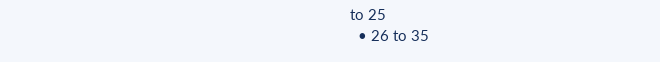to 25
  • 26 to 35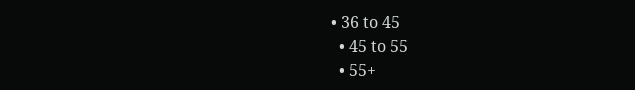• 36 to 45
  • 45 to 55
  • 55+